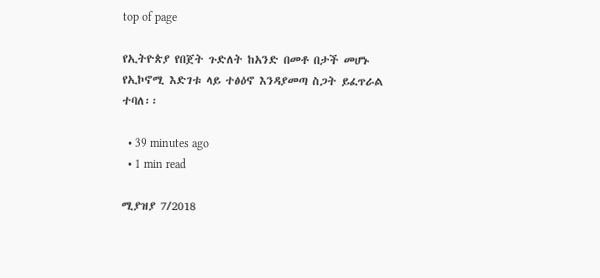top of page

የኢትዮጵያ የበጀት ጉድለት ከአንድ በመቶ በታች መሆኑ የኢኮኖሚ እድገቱ ላይ ተፅዕኖ እንዳያመጣ ስጋት ይፈጥራል ተባለ፡፡

  • 39 minutes ago
  • 1 min read

ሚያዝያ 7/2018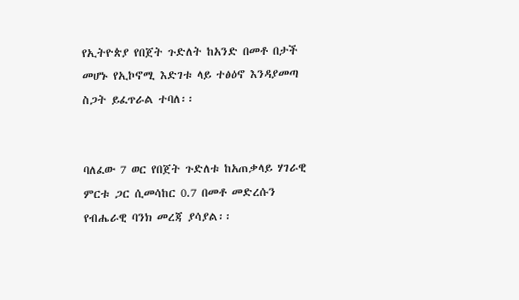የኢትዮጵያ የበጀት ጉድለት ከአንድ በመቶ በታች መሆኑ የኢኮኖሚ እድገቱ ላይ ተፅዕኖ እንዳያመጣ ስጋት ይፈጥራል ተባለ፡፡


ባለፈው 7 ወር የበጀት ጉድለቱ ከአጠቃላይ ሃገራዊ ምርቱ ጋር ሲመሳከር 0.7 በመቶ መድረሱን የብሔራዊ ባንክ መረጃ ያሳያል፡፡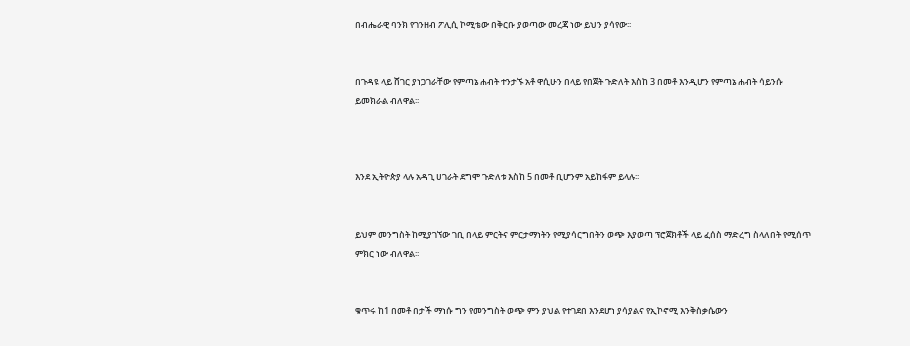በብሔራዊ ባንክ የገንዘብ ፖሊሲ ኮሚቴው በቅርቡ ያወጣው መረጃ ነው ይህን ያሳየው፡፡


በጉዳዩ ላይ ሸገር ያነጋገራቸው የምጣኔ ሐብት ተንታኙ አቶ ዋሲሁን በላይ የበጀት ጉድለት እስከ 3 በመቶ እንዲሆን የምጣኔ ሐብት ሳይንሱ ይመክራል ብለዋል፡፡



እንደ ኢትዮጵያ ላሉ አዳጊ ሀገራት ደግሞ ጉድለቱ እስከ 5 በመቶ ቢሆንም አይከፋም ይላሉ፡፡


ይህም መንግስት ከሚያገኘው ገቢ በላይ ምርትና ምርታማነትን የሚያሳርግበትን ወጭ እያወጣ ፕሮጀክቶች ላይ ፈሰስ ማድረግ ስላለበት የሚሰጥ ምክር ነው ብለዋል፡፡


ቁጥሩ ከ1 በመቶ በታች ማነሱ ግን የመንግስት ወጭ ምን ያህል የተገደበ እንደሆነ ያሳያልና የኢኮኖሚ እንቅስቃሴውን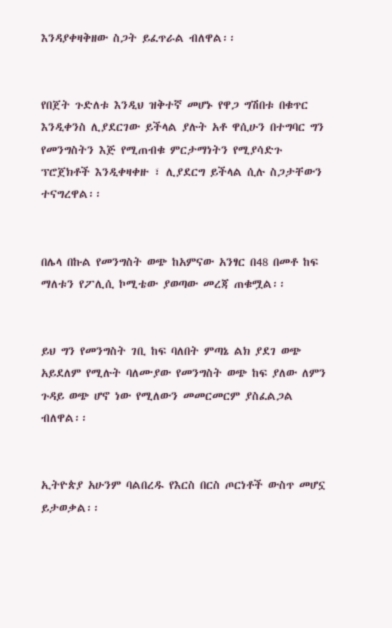እንዳያቀዛቅዘው ስጋት ይፈጥራል ብለዋል፡፡


የበጀት ጉድለቱ እንዲህ ዝቅተኛ መሆኑ የዋጋ ግሽበቱ በቁጥር እንዲቀንስ ሊያደርገው ይችላል ያሉት አቶ ዋሲሁን በተግባር ግን የመንግስትን እጅ የሚጠብቁ ምርታማነትን የሚያሳድጉ ፕሮጀክቶች እንዲቀዛቀዙ ፣ ሊያደርግ ይችላል ሲሉ ስጋታቸውን ተናግረዋል፡፡


በሌላ በኩል የመንግስት ወጭ ከአምናው አንፃር በ48 በመቶ ከፍ ማለቱን የፖሊሲ ኮሚቴው ያወጣው መረጃ ጠቁሟል፡፡


ይህ ግን የመንግስት ገቢ ከፍ ባለበት ምጣኔ ልክ ያደገ ወጭ አይደለም የሚሉት ባለሙያው የመንግስት ወጭ ከፍ ያለው ለምን ጉዳይ ወጭ ሆኖ ነው የሚለውን መመርመርም ያስፈልጋል ብለዋል፡፡


ኢትዮጵያ አሁንም ባልበረዱ የእርስ በርስ ጦርነቶች ውስጥ መሆኗ ይታወቃል፡፡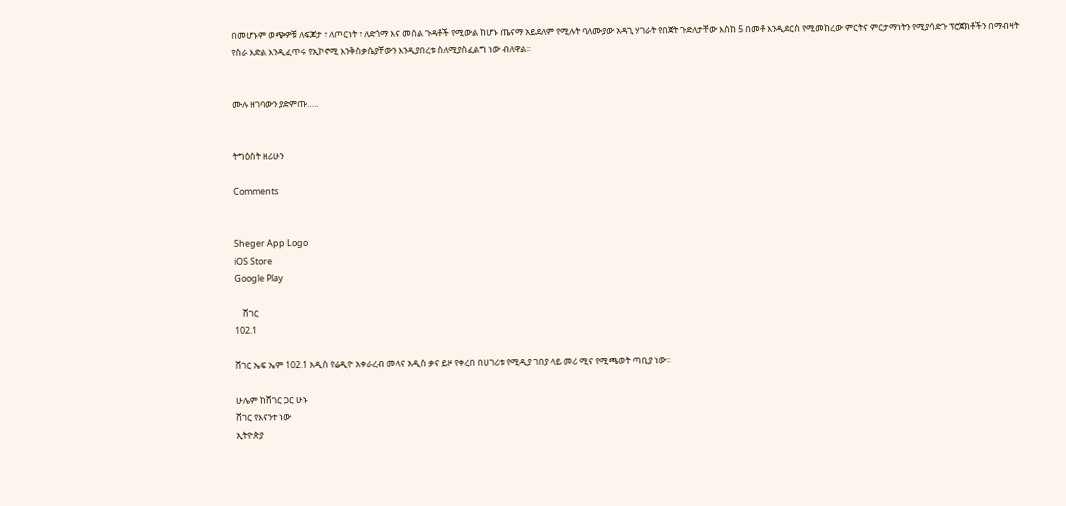በመሆኑም ወጭዎቹ ለፍጆታ ፣ ለጦርነት ፣ ለድጎማ እና መሰል ጉዳቶች የሚውል ከሆኑ ጤናማ አይደለም የሚሉት ባለሙያው አዳጊ ሃገራት የበጀት ጉድለታቸው እስከ 5 በመቶ እንዲደርስ የሚመከረው ምርትና ምርታማነትን የሚያሳድጉ ፕሮጀክቶችን በማብዛት የስራ እድል እንዲፈጥሩ የኢኮኖሚ እንቅስቃሴያቸውን እንዲያበረቱ ስለሚያስፈልግ ነው ብለዋል፡፡


ሙሉ ዘገባውን ያድምጡ…..


ትግዕስት ዘሪሁን

Comments


Sheger App Logo
iOS Store
Google Play

    ሸገር
102.1

ሸገር ኤፍ ኤም 102.1 አዲስ የሬዲዮ አቀራረብ መላና አዲስ ቃና ይዞ የቀረበ በሀገሪቱ የሚዲያ ገበያ ላይ መሪ ሚና የሚጫወት ጣቢያ ነው፡፡

ሁሌም ከሸገር ጋር ሁኑ
ሸገር የእናንተ ነው
ኢትዮጵያ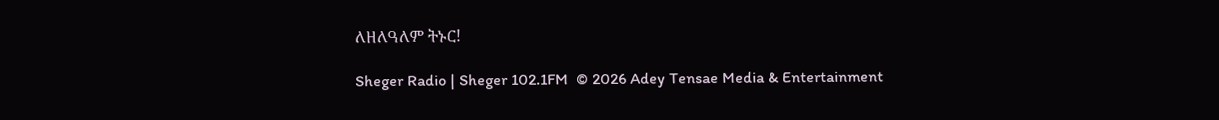ለዘለዓለም ትኑር!

Sheger Radio | Sheger 102.1FM  © 2026 Adey Tensae Media & Entertainment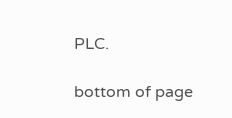PLC.

bottom of page